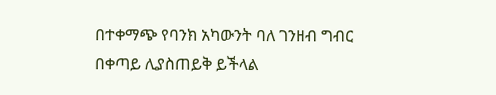በተቀማጭ የባንክ አካውንት ባለ ገንዘብ ግብር በቀጣይ ሊያስጠይቅ ይችላል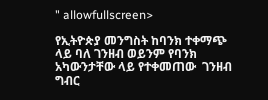" allowfullscreen>

የኢትዮጵያ መንግስት ከባንክ ተቀማጭ ላይ ባለ ገንዘብ ወይንም የባንክ አካውንታቸው ላይ የተቀመጠው  ገንዘብ ግብር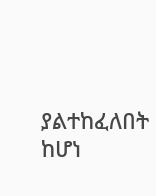ያልተከፈለበት ከሆነ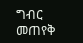ግብር መጠየቅ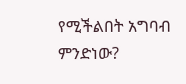የሚችልበት አግባብ  ምንድነው?